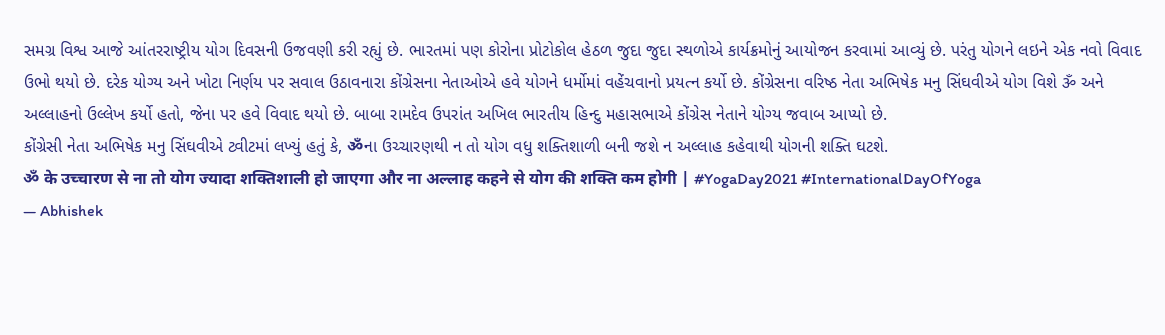સમગ્ર વિશ્વ આજે આંતરરાષ્ટ્રીય યોગ દિવસની ઉજવણી કરી રહ્યું છે. ભારતમાં પણ કોરોના પ્રોટોકોલ હેઠળ જુદા જુદા સ્થળોએ કાર્યક્રમોનું આયોજન કરવામાં આવ્યું છે. પરંતુ યોગને લઇને એક નવો વિવાદ ઉભો થયો છે. દરેક યોગ્ય અને ખોટા નિર્ણય પર સવાલ ઉઠાવનારા કોંગ્રેસના નેતાઓએ હવે યોગને ધર્મોમાં વહેંચવાનો પ્રયત્ન કર્યો છે. કોંગ્રેસના વરિષ્ઠ નેતા અભિષેક મનુ સિંઘવીએ યોગ વિશે ૐ અને અલ્લાહનો ઉલ્લેખ કર્યો હતો, જેના પર હવે વિવાદ થયો છે. બાબા રામદેવ ઉપરાંત અખિલ ભારતીય હિન્દુ મહાસભાએ કોંગ્રેસ નેતાને યોગ્ય જવાબ આપ્યો છે.
કોંગ્રેસી નેતા અભિષેક મનુ સિંઘવીએ ટ્વીટમાં લખ્યું હતું કે, ॐના ઉચ્ચારણથી ન તો યોગ વધુ શક્તિશાળી બની જશે ન અલ્લાહ કહેવાથી યોગની શક્તિ ઘટશે.
ॐ के उच्चारण से ना तो योग ज्यादा शक्तिशाली हो जाएगा और ना अल्लाह कहने से योग की शक्ति कम होगी | #YogaDay2021 #InternationalDayOfYoga
— Abhishek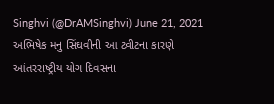Singhvi (@DrAMSinghvi) June 21, 2021
અભિષેક મનુ સિંઘવીની આ ટ્વીટના કારણે આંતરરાષ્ટ્રીય યોગ દિવસના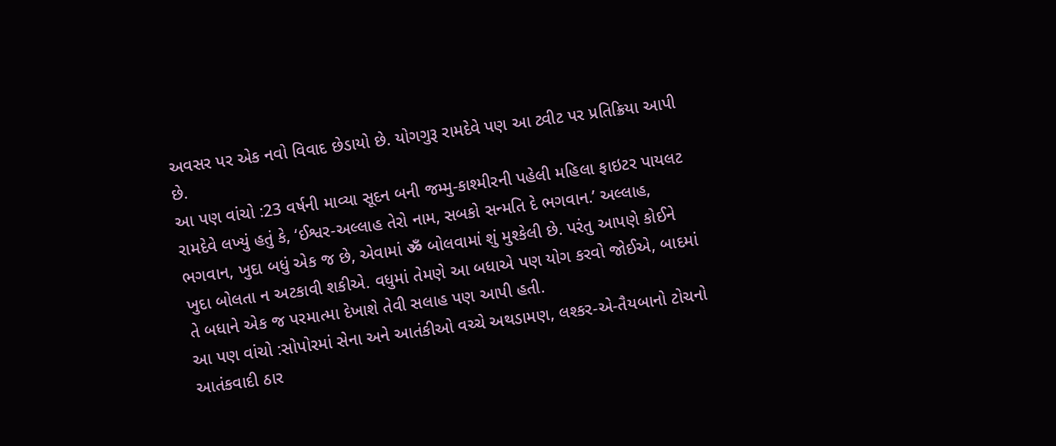અવસર પર એક નવો વિવાદ છેડાયો છે. યોગગુરૂ રામદેવે પણ આ ટ્વીટ પર પ્રતિક્રિયા આપી છે.
આ પણ વાંચો :23 વર્ષની માવ્યા સૂદન બની જમ્મુ-કાશ્મીરની પહેલી મહિલા ફાઇટર પાયલટ
રામદેવે લખ્યું હતું કે, ‘ઈશ્વર-અલ્લાહ તેરો નામ, સબકો સન્મતિ દે ભગવાન.’ અલ્લાહ, ભગવાન, ખુદા બધું એક જ છે, એવામાં ॐ બોલવામાં શું મુશ્કેલી છે. પરંતુ આપણે કોઈને ખુદા બોલતા ન અટકાવી શકીએ. વધુમાં તેમણે આ બધાએ પણ યોગ કરવો જોઈએ, બાદમાં તે બધાને એક જ પરમાત્મા દેખાશે તેવી સલાહ પણ આપી હતી.
આ પણ વાંચો :સોપોરમાં સેના અને આતંકીઓ વચ્ચે અથડામણ, લશ્કર-એ-તૈયબાનો ટોચનો આતંકવાદી ઠાર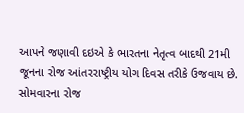આપને જણાવી દઇએ કે ભારતના નેતૃત્વ બાદથી 21મી જૂનના રોજ આંતરરાષ્ટ્રીય યોગ દિવસ તરીકે ઉજવાય છે. સોમવારના રોજ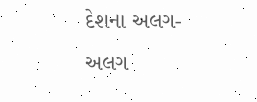દેશના અલગ-અલગ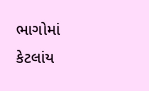ભાગોમાં કેટલાંય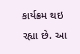કાર્યક્રમ થઇ રહ્યા છે. આ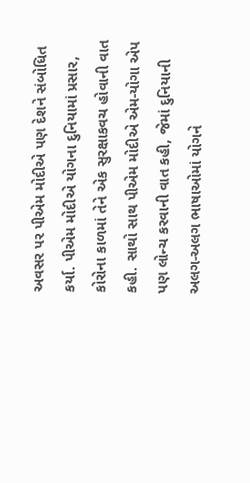અવસર પર પીએમ મોદીએ પણ દેશને સંબોધિત કર્યા. પીએમ મોદીએ યોગના દુનિયામાં પ્રસાર, કોરોના કાળમાં તેને એક સુરક્ષાકવચ હોવાની વાત કહી. સાથો સાથ પીએમ મોદીએ એમ-યોગા એપ પણ લોન્ચ કરવાની વાત કહી, જેમાં દુનિયાની અલગ-અલગ ભાષાઓમાં યોગને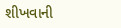શીખવાની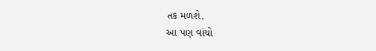તક મળશે.
આ પણ વાંચો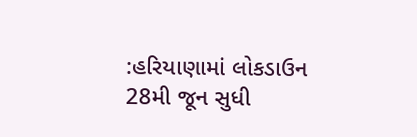:હરિયાણામાં લોકડાઉન 28મી જૂન સુધી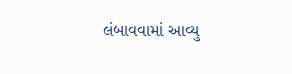લંબાવવામાં આવ્યુ